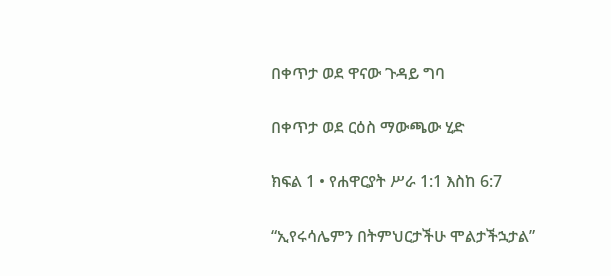በቀጥታ ወደ ዋናው ጉዳይ ግባ

በቀጥታ ወደ ርዕስ ማውጫው ሂድ

ክፍል 1 • የሐዋርያት ሥራ 1:1 እስከ 6:7

“ኢየሩሳሌምን በትምህርታችሁ ሞልታችኋታል”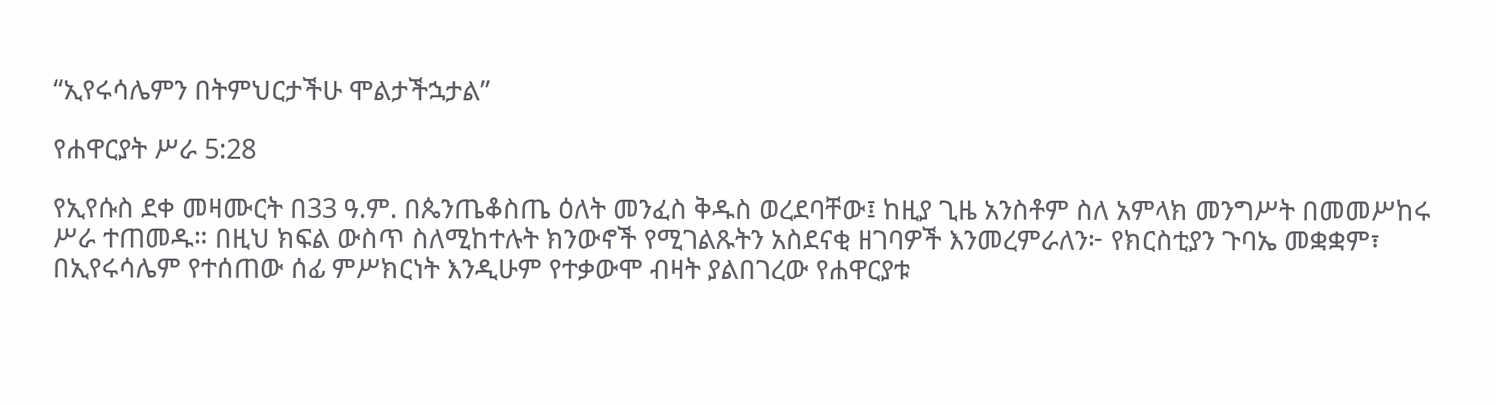“ኢየሩሳሌምን በትምህርታችሁ ሞልታችኋታል”

የሐዋርያት ሥራ 5:28

የኢየሱስ ደቀ መዛሙርት በ33 ዓ.ም. በጴንጤቆስጤ ዕለት መንፈስ ቅዱስ ወረደባቸው፤ ከዚያ ጊዜ አንስቶም ስለ አምላክ መንግሥት በመመሥከሩ ሥራ ተጠመዱ። በዚህ ክፍል ውስጥ ስለሚከተሉት ክንውኖች የሚገልጹትን አስደናቂ ዘገባዎች እንመረምራለን፦ የክርስቲያን ጉባኤ መቋቋም፣ በኢየሩሳሌም የተሰጠው ሰፊ ምሥክርነት እንዲሁም የተቃውሞ ብዛት ያልበገረው የሐዋርያቱ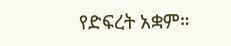የድፍረት አቋም።